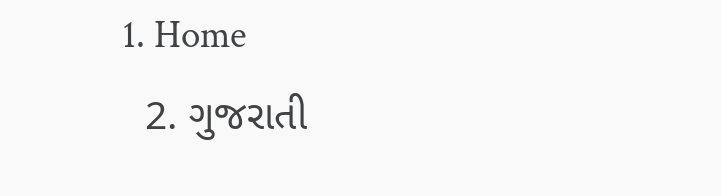1. Home
  2. ગુજરાતી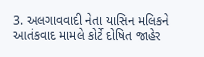3. અલગાવવાદી નેતા યાસિન મલિકને આતંકવાદ મામલે કોર્ટે દોષિત જાહેર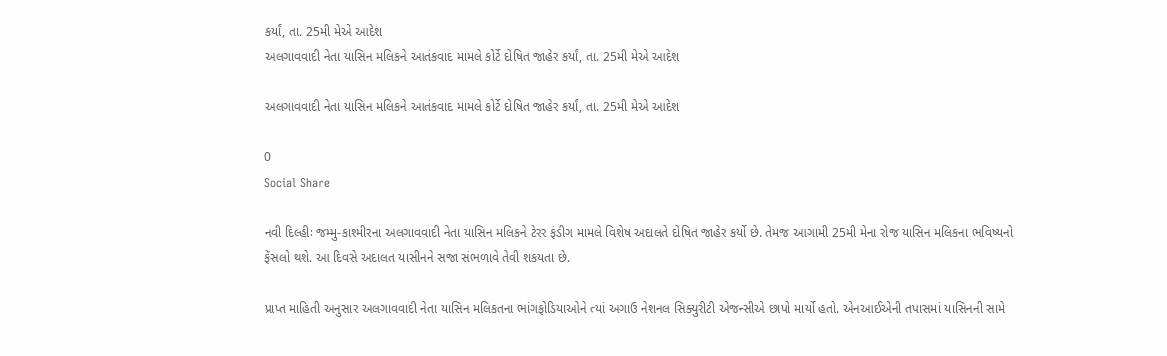કર્યાં, તા. 25મી મેએ આદેશ
અલગાવવાદી નેતા યાસિન મલિકને આતંકવાદ મામલે કોર્ટે દોષિત જાહેર કર્યાં, તા. 25મી મેએ આદેશ

અલગાવવાદી નેતા યાસિન મલિકને આતંકવાદ મામલે કોર્ટે દોષિત જાહેર કર્યાં, તા. 25મી મેએ આદેશ

0
Social Share

નવી દિલ્હીઃ જમ્મુ-કાશ્મીરના અલગાવવાદી નેતા યાસિન મલિકને ટેરર ફંડીગ મામલે વિશેષ અદાલતે દોષિત જાહેર કર્યો છે. તેમજ આગામી 25મી મેના રોજ યાસિન મલિકના ભવિષ્યનો ફેંસલો થશે. આ દિવસે અદાલત યાસીનને સજા સંભળાવે તેવી શકયતા છે.

પ્રાપ્ત માહિતી અનુસાર અલગાવવાદી નેતા યાસિન મલિકતના ભાંગફોડિયાઓને ત્યાં અગાઉ નેશનલ સિક્યુરીટી એજન્સીએ છાપો માર્યો હતો. એનઆઈએની તપાસમાં યાસિનની સામે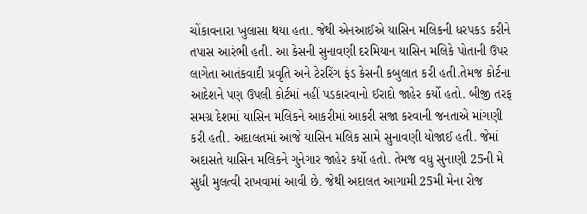ચોંકાવનારા ખુલાસા થયા હતા. જેથી એનઆઈએ યાસિન મલિકની ધરપકડ કરીને તપાસ આરંભી હતી. આ કેસની સુનાવણી દરમિયાન યાસિન મલિકે પોતાની ઉપર લાગેતા આતંકવાદી પ્રવૃતિ અને ટેરરિંગ ફંડ કેસની કબુલાત કરી હતી.તેમજ કોર્ટના આદેશને પણ ઉપલી કોર્ટમાં નહીં પડકારવાનો ઈરાદો જાહેર કર્યો હતો. બીજી તરફ સમગ્ર દેશમાં યાસિન મલિકને આકરીમાં આકરી સજા કરવાની જનતાએ માંગણી કરી હતી. અદાલતમાં આજે યાસિન મલિક સામે સુનાવણી યોજાઈ હતી. જેમાં અદાસતે યાસિન મલિકને ગુનેગાર જાહેર કર્યો હતો. તેમજ વધુ સુનાણી 25ની મે સુધી મુલત્વી રાખવામાં આવી છે. જેથી અદાલત આગામી 25મી મેના રોજ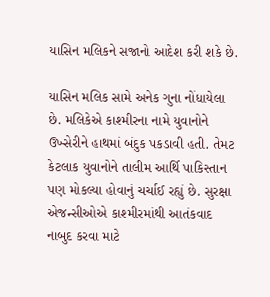યાસિન મલિકને સજાનો આદેશ કરી શકે છે.

યાસિન મલિક સામે અનેક ગુના નોંધાયેલા છે. મલિકેએ કાશ્મીરના નામે યુવાનોને ઉખ્સેરીને હાથમાં બંદુક પકડાવી હતી. તેમટ કેટલાક યુવાનોને તાલીમ આર્થિ પાકિસ્તાન પણ મોકલ્યા હોવાનું ચર્ચાઈ રહ્યું છે. સુરક્ષા એજન્સીઓએ કાશ્મીરમાંથી આતંકવાદ નાબુદ કરવા માટે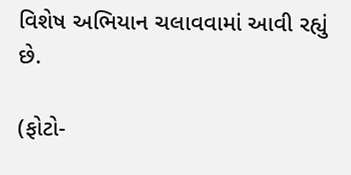વિશેષ અભિયાન ચલાવવામાં આવી રહ્યું છે.

(ફોટો-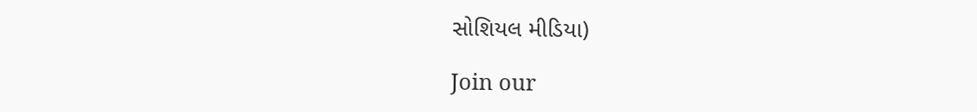સોશિયલ મીડિયા)

Join our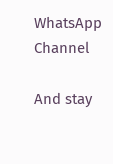WhatsApp Channel

And stay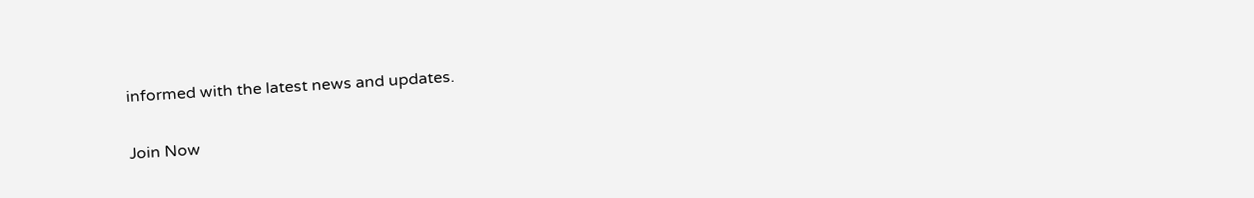informed with the latest news and updates.

Join Now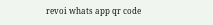revoi whats app qr code